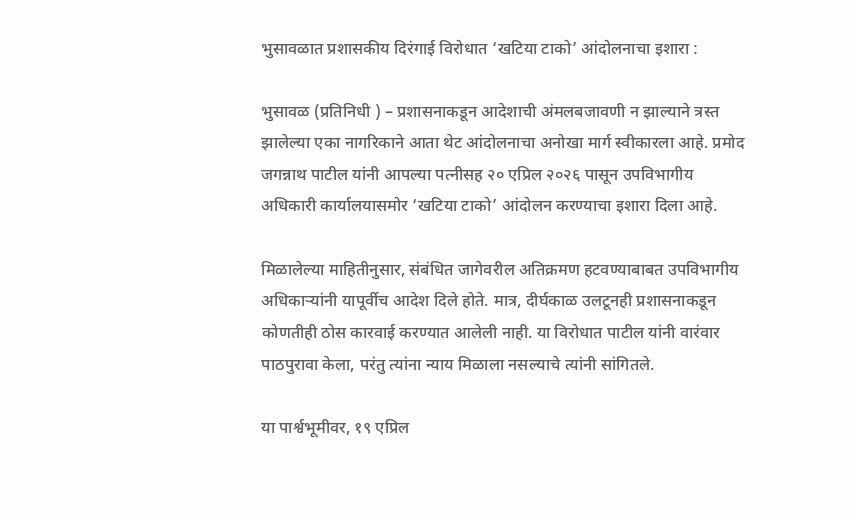भुसावळात प्रशासकीय दिरंगाई विरोधात ‘खटिया टाको’ आंदोलनाचा इशारा :

भुसावळ (प्रतिनिधी ) – प्रशासनाकडून आदेशाची अंमलबजावणी न झाल्याने त्रस्त झालेल्या एका नागरिकाने आता थेट आंदोलनाचा अनोखा मार्ग स्वीकारला आहे. प्रमोद जगन्नाथ पाटील यांनी आपल्या पत्नीसह २० एप्रिल २०२६ पासून उपविभागीय अधिकारी कार्यालयासमोर ‘खटिया टाको’ आंदोलन करण्याचा इशारा दिला आहे.

मिळालेल्या माहितीनुसार, संबंधित जागेवरील अतिक्रमण हटवण्याबाबत उपविभागीय अधिकाऱ्यांनी यापूर्वीच आदेश दिले होते. मात्र, दीर्घकाळ उलटूनही प्रशासनाकडून कोणतीही ठोस कारवाई करण्यात आलेली नाही. या विरोधात पाटील यांनी वारंवार पाठपुरावा केला, परंतु त्यांना न्याय मिळाला नसल्याचे त्यांनी सांगितले.

या पार्श्वभूमीवर, १९ एप्रिल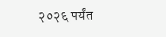२०२६ पर्यंत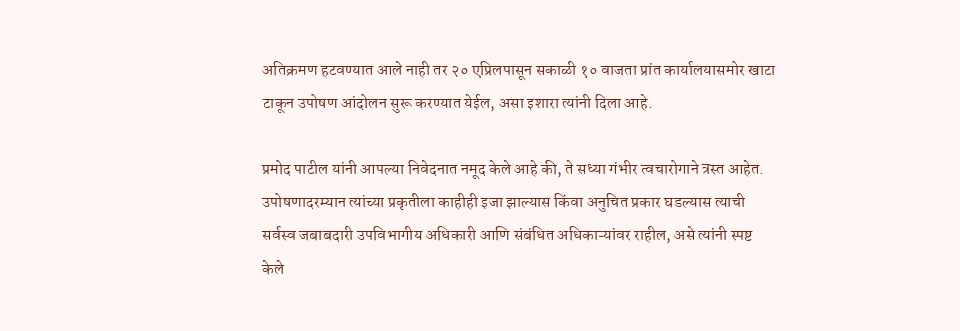अतिक्रमण हटवण्यात आले नाही तर २० एप्रिलपासून सकाळी १० वाजता प्रांत कार्यालयासमोर खाटा टाकून उपोषण आंदोलन सुरू करण्यात येईल, असा इशारा त्यांनी दिला आहे.

प्रमोद पाटील यांनी आपल्या निवेदनात नमूद केले आहे की, ते सध्या गंभीर त्वचारोगाने त्रस्त आहेत. उपोषणादरम्यान त्यांच्या प्रकृतीला काहीही इजा झाल्यास किंवा अनुचित प्रकार घडल्यास त्याची सर्वस्व जबाबदारी उपविभागीय अधिकारी आणि संबंधित अधिकाऱ्यांवर राहील, असे त्यांनी स्पष्ट केले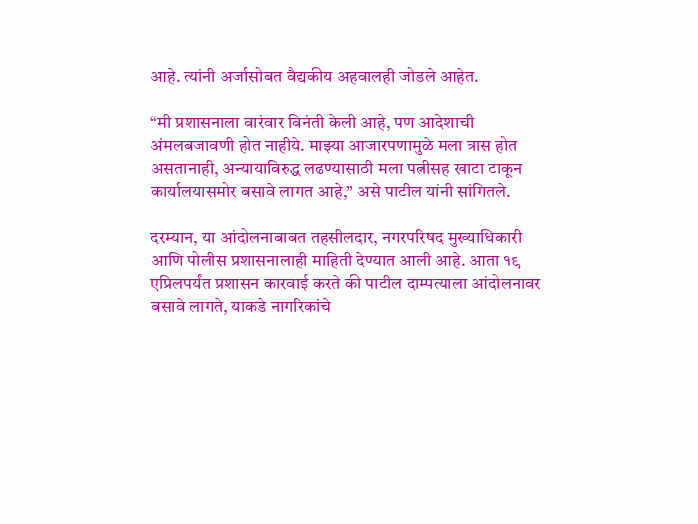आहे. त्यांनी अर्जासोबत वैद्यकीय अहवालही जोडले आहेत.

“मी प्रशासनाला वारंवार विनंती केली आहे, पण आदेशाची अंमलबजावणी होत नाहीये. माझ्या आजारपणामुळे मला त्रास होत असतानाही, अन्यायाविरुद्ध लढण्यासाठी मला पत्नीसह खाटा टाकून कार्यालयासमोर बसावे लागत आहे,” असे पाटील यांनी सांगितले.

दरम्यान, या आंदोलनाबाबत तहसीलदार, नगरपरिषद मुख्याधिकारी आणि पोलीस प्रशासनालाही माहिती देण्यात आली आहे. आता १९ एप्रिलपर्यंत प्रशासन कारवाई करते की पाटील दाम्पत्याला आंदोलनावर बसावे लागते, याकडे नागरिकांचे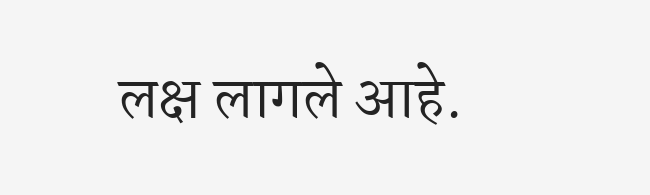लक्ष लागले आहे.